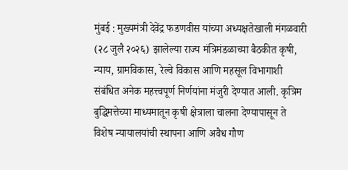मुंबई : मुख्यमंत्री देवेंद्र फडणवीस यांच्या अध्यक्षतेखाली मंगळवारी (२८ जुलै २०२६) झालेल्या राज्य मंत्रिमंडळाच्या बैठकीत कृषी, न्याय, ग्रामविकास, रेल्वे विकास आणि महसूल विभागाशी संबंधित अनेक महत्त्वपूर्ण निर्णयांना मंजुरी देण्यात आली. कृत्रिम बुद्धिमत्तेच्या माध्यमातून कृषी क्षेत्राला चालना देण्यापासून ते विशेष न्यायालयांची स्थापना आणि अवैध गौण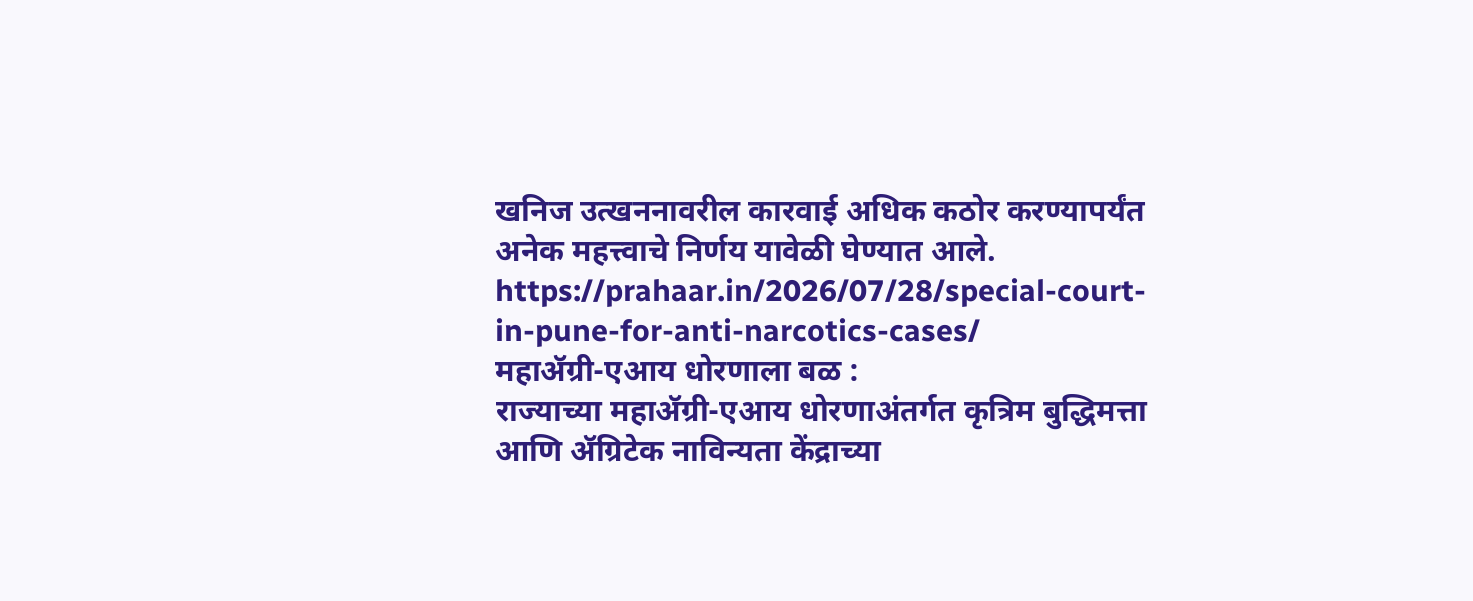खनिज उत्खननावरील कारवाई अधिक कठोर करण्यापर्यंत अनेक महत्त्वाचे निर्णय यावेळी घेण्यात आले.
https://prahaar.in/2026/07/28/special-court-in-pune-for-anti-narcotics-cases/
महाॲग्री-एआय धोरणाला बळ :
राज्याच्या महाॲग्री-एआय धोरणाअंतर्गत कृत्रिम बुद्धिमत्ता आणि ॲग्रिटेक नाविन्यता केंद्राच्या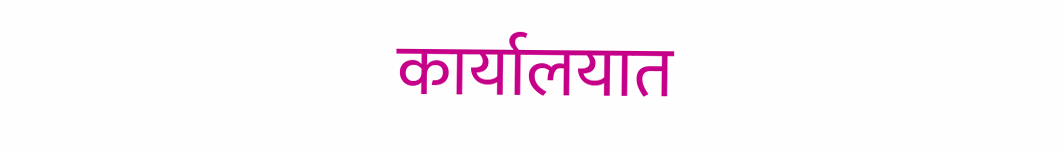कार्यालयात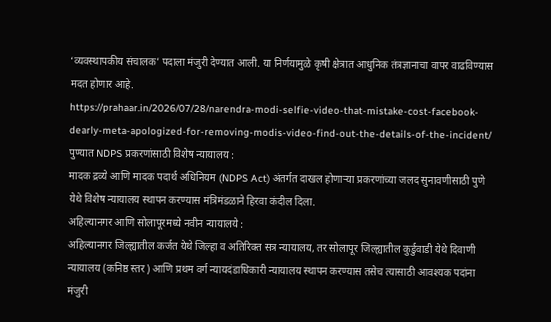‘व्यवस्थापकीय संचालक’ पदाला मंजुरी देण्यात आली. या निर्णयामुळे कृषी क्षेत्रात आधुनिक तंत्रज्ञानाचा वापर वाढविण्यास मदत होणार आहे.
https://prahaar.in/2026/07/28/narendra-modi-selfie-video-that-mistake-cost-facebook-dearly-meta-apologized-for-removing-modis-video-find-out-the-details-of-the-incident/
पुण्यात NDPS प्रकरणांसाठी विशेष न्यायालय :
मादक द्रव्ये आणि मादक पदार्थ अधिनियम (NDPS Act) अंतर्गत दाखल होणाऱ्या प्रकरणांच्या जलद सुनावणीसाठी पुणे येथे विशेष न्यायालय स्थापन करण्यास मंत्रिमंडळाने हिरवा कंदील दिला.
अहिल्यानगर आणि सोलापूरमध्ये नवीन न्यायालये :
अहिल्यानगर जिल्ह्यातील कर्जत येथे जिल्हा व अतिरिक्त सत्र न्यायालय, तर सोलापूर जिल्ह्यातील कुर्डुवाडी येथे दिवाणी न्यायालय (कनिष्ठ स्तर) आणि प्रथम वर्ग न्यायदंडाधिकारी न्यायालय स्थापन करण्यास तसेच त्यासाठी आवश्यक पदांना मंजुरी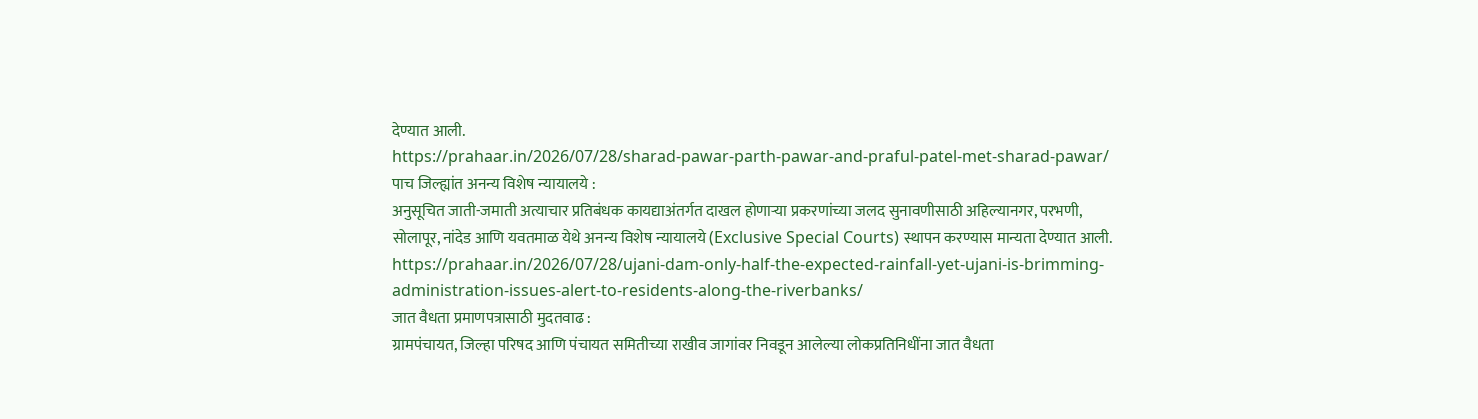देण्यात आली.
https://prahaar.in/2026/07/28/sharad-pawar-parth-pawar-and-praful-patel-met-sharad-pawar/
पाच जिल्ह्यांत अनन्य विशेष न्यायालये :
अनुसूचित जाती-जमाती अत्याचार प्रतिबंधक कायद्याअंतर्गत दाखल होणाऱ्या प्रकरणांच्या जलद सुनावणीसाठी अहिल्यानगर, परभणी, सोलापूर, नांदेड आणि यवतमाळ येथे अनन्य विशेष न्यायालये (Exclusive Special Courts) स्थापन करण्यास मान्यता देण्यात आली.
https://prahaar.in/2026/07/28/ujani-dam-only-half-the-expected-rainfall-yet-ujani-is-brimming-administration-issues-alert-to-residents-along-the-riverbanks/
जात वैधता प्रमाणपत्रासाठी मुदतवाढ :
ग्रामपंचायत, जिल्हा परिषद आणि पंचायत समितीच्या राखीव जागांवर निवडून आलेल्या लोकप्रतिनिधींना जात वैधता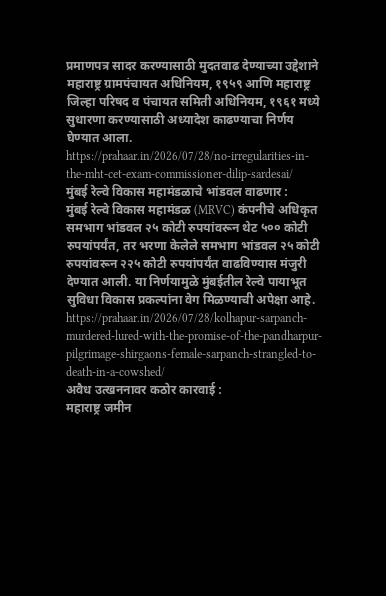प्रमाणपत्र सादर करण्यासाठी मुदतवाढ देण्याच्या उद्देशाने महाराष्ट्र ग्रामपंचायत अधिनियम, १९५९ आणि महाराष्ट्र जिल्हा परिषद व पंचायत समिती अधिनियम, १९६१ मध्ये सुधारणा करण्यासाठी अध्यादेश काढण्याचा निर्णय घेण्यात आला.
https://prahaar.in/2026/07/28/no-irregularities-in-the-mht-cet-exam-commissioner-dilip-sardesai/
मुंबई रेल्वे विकास महामंडळाचे भांडवल वाढणार :
मुंबई रेल्वे विकास महामंडळ (MRVC) कंपनीचे अधिकृत समभाग भांडवल २५ कोटी रुपयांवरून थेट ५०० कोटी रुपयांपर्यंत, तर भरणा केलेले समभाग भांडवल २५ कोटी रुपयांवरून २२५ कोटी रुपयांपर्यंत वाढविण्यास मंजुरी देण्यात आली. या निर्णयामुळे मुंबईतील रेल्वे पायाभूत सुविधा विकास प्रकल्पांना वेग मिळण्याची अपेक्षा आहे.
https://prahaar.in/2026/07/28/kolhapur-sarpanch-murdered-lured-with-the-promise-of-the-pandharpur-pilgrimage-shirgaons-female-sarpanch-strangled-to-death-in-a-cowshed/
अवैध उत्खननावर कठोर कारवाई :
महाराष्ट्र जमीन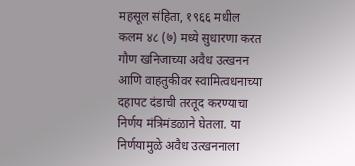महसूल संहिता, १९६६ मधील कलम ४८ (७) मध्ये सुधारणा करत गौण खनिजाच्या अवैध उत्खनन आणि वाहतुकीवर स्वामित्वधनाच्या दहापट दंडाची तरतूद करण्याचा निर्णय मंत्रिमंडळाने घेतला. या निर्णयामुळे अवैध उत्खननाला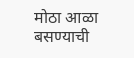मोठा आळा बसण्याची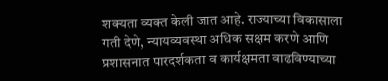शक्यता व्यक्त केली जात आहे. राज्याच्या विकासाला गती देणे, न्यायव्यवस्था अधिक सक्षम करणे आणि प्रशासनात पारदर्शकता व कार्यक्षमता वाढविण्याच्या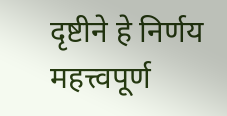दृष्टीने हे निर्णय महत्त्वपूर्ण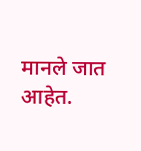मानले जात आहेत.